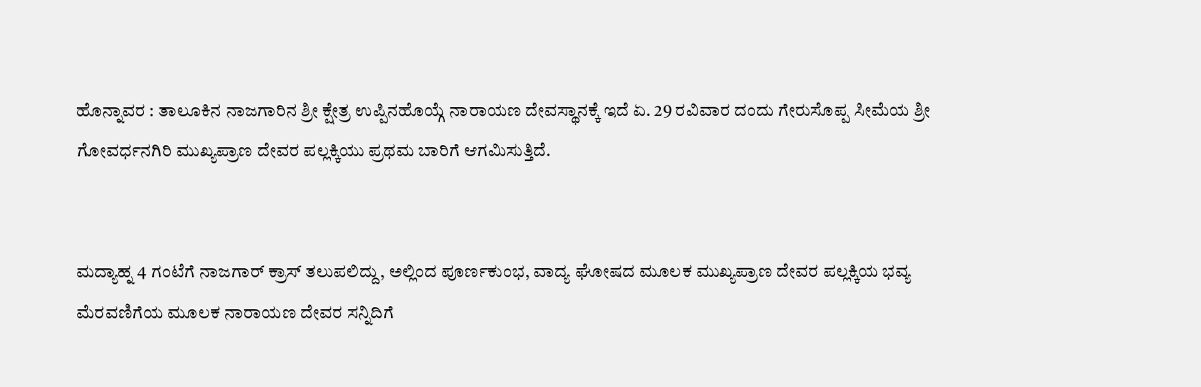ಹೊನ್ನಾವರ : ತಾಲೂಕಿನ ನಾಜಗಾರಿನ ಶ್ರೀ ಕ್ಷೇತ್ರ ಉಪ್ಪಿನಹೊಯ್ಗೆ ನಾರಾಯಣ ದೇವಸ್ಥಾನಕ್ಕೆ ಇದೆ ಏ. 29 ರವಿವಾರ ದಂದು ಗೇರುಸೊಪ್ಪ ಸೀಮೆಯ ಶ್ರೀ ಗೋವರ್ಧನಗಿರಿ ಮುಖ್ಯಪ್ರಾಣ ದೇವರ ಪಲ್ಲಕ್ಕಿಯು ಪ್ರಥಮ ಬಾರಿಗೆ ಆಗಮಿಸುತ್ತಿದೆ.


ಮದ್ಯಾಹ್ನ 4 ಗಂಟೆಗೆ ನಾಜಗಾರ್ ಕ್ರಾಸ್ ತಲುಪಲಿದ್ದು, ಅಲ್ಲಿಂದ ಪೂರ್ಣಕುಂಭ, ವಾದ್ಯ ಘೋಷದ ಮೂಲಕ ಮುಖ್ಯಪ್ರಾಣ ದೇವರ ಪಲ್ಲಕ್ಕಿಯ ಭವ್ಯ ಮೆರವಣಿಗೆಯ ಮೂಲಕ ನಾರಾಯಣ ದೇವರ ಸನ್ನಿದಿಗೆ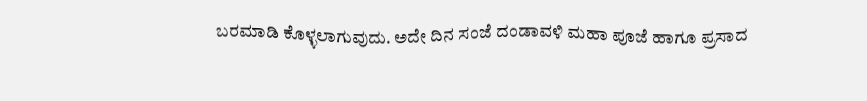ಬರಮಾಡಿ ಕೊಳ್ಳಲಾಗುವುದು. ಅದೇ ದಿನ ಸಂಜೆ ದಂಡಾವಳಿ ಮಹಾ ಪೂಜೆ ಹಾಗೂ ಪ್ರಸಾದ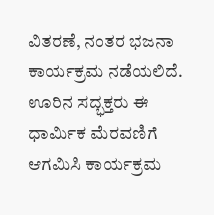ವಿತರಣೆ, ನಂತರ ಭಜನಾ ಕಾರ್ಯಕ್ರಮ ನಡೆಯಲಿದೆ. ಊರಿನ ಸದ್ಭಕ್ತರು ಈ ಧಾರ್ಮಿಕ ಮೆರವಣಿಗೆ ಆಗಮಿಸಿ ಕಾರ್ಯಕ್ರಮ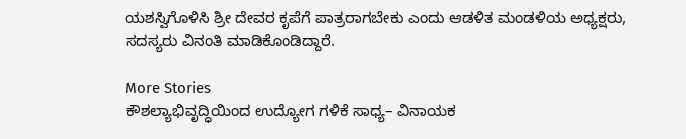ಯಶಸ್ವಿಗೊಳಿಸಿ ಶ್ರೀ ದೇವರ ಕೃಪೆಗೆ ಪಾತ್ರರಾಗಬೇಕು ಎಂದು ಆಡಳಿತ ಮಂಡಳಿಯ ಅಧ್ಯಕ್ಷರು, ಸದಸ್ಯರು ವಿನಂತಿ ಮಾಡಿಕೊಂಡಿದ್ದಾರೆ.

More Stories
ಕೌಶಲ್ಯಾಭಿವೃದ್ಧಿಯಿಂದ ಉದ್ಯೋಗ ಗಳಿಕೆ ಸಾಧ್ಯ– ವಿನಾಯಕ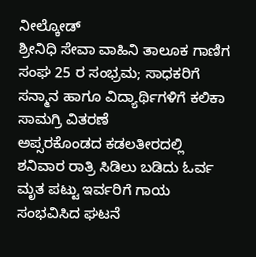ನೀಲ್ಕೋಡ್
ಶ್ರೀನಿಧಿ ಸೇವಾ ವಾಹಿನಿ ತಾಲೂಕ ಗಾಣಿಗ ಸಂಘ 25 ರ ಸಂಭ್ರಮ; ಸಾಧಕರಿಗೆ ಸನ್ಮಾನ ಹಾಗೂ ವಿದ್ಯಾರ್ಥಿಗಳಿಗೆ ಕಲಿಕಾ ಸಾಮಗ್ರಿ ವಿತರಣೆ
ಅಪ್ಸರಕೊಂಡದ ಕಡಲತೀರದಲ್ಲಿ ಶನಿವಾರ ರಾತ್ರಿ ಸಿಡಿಲು ಬಡಿದು ಓರ್ವ ಮೃತ ಪಟ್ಟು ಇರ್ವರಿಗೆ ಗಾಯ ಸಂಭವಿಸಿದ ಘಟನೆ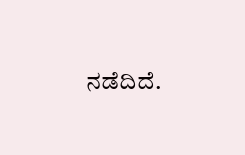ನಡೆದಿದೆ.